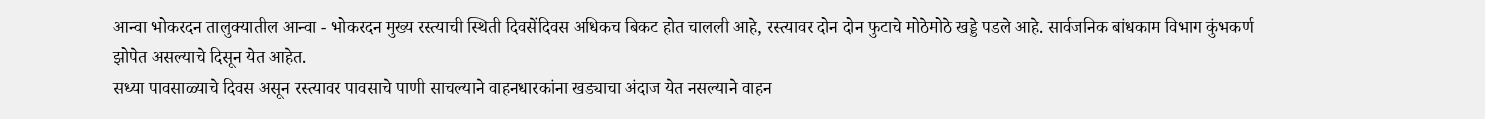आन्वा भोकरदन तालुक्यातील आन्वा - भोकरदन मुख्य रस्त्याची स्थिती दिवसेंदिवस अधिकच बिकट होत चालली आहे, रस्त्यावर दोन दोन फुटाचे मोठेमोठे खड्डे पडले आहे. सार्वजनिक बांधकाम विभाग कुंभकर्ण झोपेत असल्याचे दिसून येत आहेत.
सध्या पावसाळ्याचे दिवस असून रस्त्यावर पावसाचे पाणी साचल्याने वाहनधारकांना खड्याचा अंदाज येत नसल्याने वाहन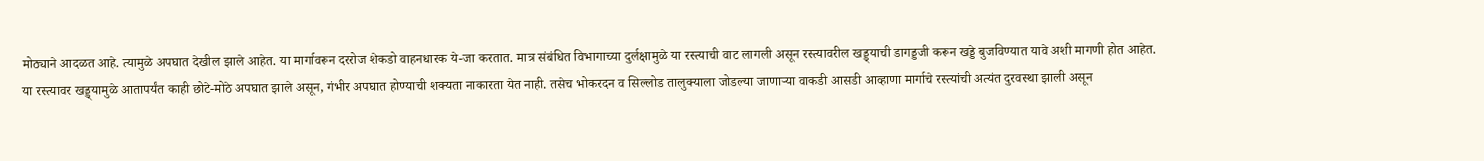मोठ्याने आदळत आहे. त्यामुळे अपघात देखील झाले आहेत. या मार्गावरून दररोज शेकडो वाहनधारक ये-जा करतात. मात्र संबंधित विभागाच्या दुर्लक्षामुळे या रस्त्याची वाट लागली असून रस्त्यावरील खड्ड्याची डागड्डजी करून खड्डे बुजविण्यात यावे अशी मागणी होत आहेत.
या रस्त्यावर खड्ड्यामुळे आतापर्यंत काही छोटे-मोठे अपघात झाले असून, गंभीर अपघात होण्याची शक्यता नाकारता येत नाही. तसेच भोकरदन व सिल्लोड तालुक्याला जोडल्या जाणाऱ्या वाकडी आसडी आव्हाणा मार्गाचे रस्त्यांची अत्यंत दुरवस्था झाली असून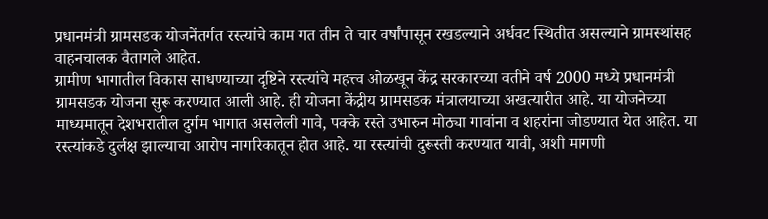प्रधानमंत्री ग्रामसडक योजनेंतर्गत रस्त्यांचे काम गत तीन ते चार वर्षांपासून रखडल्याने अर्धवट स्थितीत असल्याने ग्रामस्थांसह वाहनचालक वैतागले आहेत.
ग्रामीण भागातील विकास साधण्याच्या दृष्टिने रस्त्यांचे महत्त्व ओळखून केंद्र सरकारच्या वतीने वर्ष 2000 मध्ये प्रधानमंत्री ग्रामसडक योजना सुरू करण्यात आली आहे. ही योजना केंद्रीय ग्रामसडक मंत्रालयाच्या अखत्यारीत आहे. या योजनेच्या माध्यमातून देशभरातील दुर्गम भागात असलेली गावे, पक्के रस्ते उभारुन मोठ्या गावांना व शहरांना जोडण्यात येत आहेत. या रस्त्यांकडे दुर्लक्ष झाल्याचा आरोप नागरिकातून होत आहे. या रस्त्यांची दुरूस्ती करण्यात यावी, अशी मागणी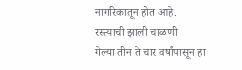नागरिकातून होत आहे.
रस्त्याची झाली चाळणी
गेल्या तीन ते चार वर्षांपासून हा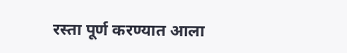रस्ता पूर्ण करण्यात आला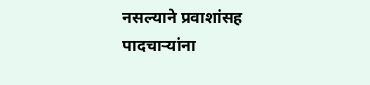नसल्याने प्रवाशांसह पादचाऱ्यांना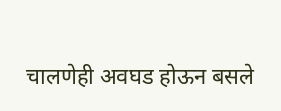चालणेही अवघड होऊन बसले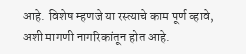आहे. विशेष म्हणजे या रस्त्याचे काम पूर्ण व्हावे, अशी मागणी नागरिकांतून होत आहे.